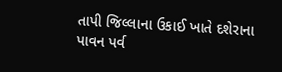તાપી જિલ્લાના ઉકાઈ ખાતે દશેરાના પાવન પર્વ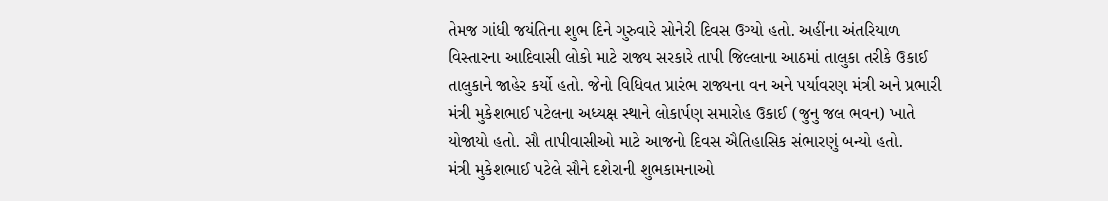તેમજ ગાંધી જયંતિના શુભ દિને ગુરુવારે સોનેરી દિવસ ઉગ્યો હતો. અહીંના અંતરિયાળ વિસ્તારના આદિવાસી લોકો માટે રાજ્ય સરકારે તાપી જિલ્લાના આઠમાં તાલુકા તરીકે ઉકાઈ તાલુકાને જાહેર કર્યો હતો. જેનો વિધિવત પ્રારંભ રાજ્યના વન અને પર્યાવરણ મંત્રી અને પ્રભારી મંત્રી મુકેશભાઈ પટેલના અધ્યક્ષ સ્થાને લોકાર્પણ સમારોહ ઉકાઈ (જુનુ જલ ભવન) ખાતે યોજાયો હતો. સૌ તાપીવાસીઓ માટે આજનો દિવસ ઐતિહાસિક સંભારણું બન્યો હતો.
મંત્રી મુકેશભાઈ પટેલે સૌને દશેરાની શુભકામનાઓ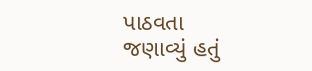પાઠવતા જણાવ્યું હતું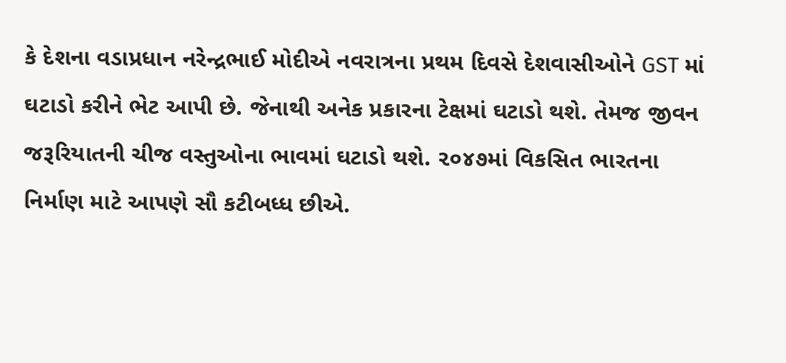કે દેશના વડાપ્રધાન નરેન્દ્રભાઈ મોદીએ નવરાત્રના પ્રથમ દિવસે દેશવાસીઓને GST માં ઘટાડો કરીને ભેટ આપી છે. જેનાથી અનેક પ્રકારના ટેક્ષમાં ઘટાડો થશે. તેમજ જીવન જરૂરિયાતની ચીજ વસ્તુઓના ભાવમાં ઘટાડો થશે. ૨૦૪૭માં વિકસિત ભારતના નિર્માણ માટે આપણે સૌ કટીબધ્ધ છીએ.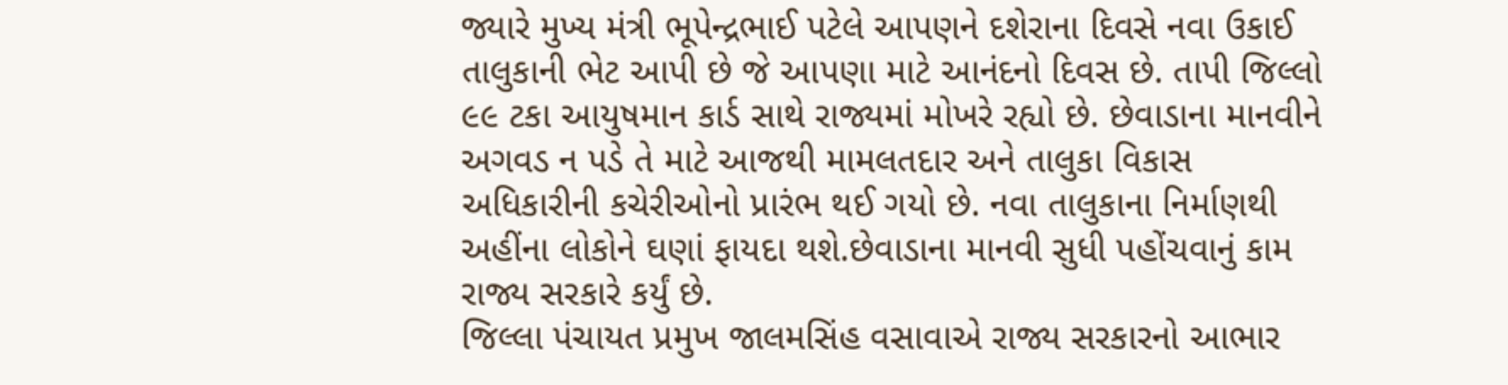જ્યારે મુખ્ય મંત્રી ભૂપેન્દ્રભાઈ પટેલે આપણને દશેરાના દિવસે નવા ઉકાઈ તાલુકાની ભેટ આપી છે જે આપણા માટે આનંદનો દિવસ છે. તાપી જિલ્લો ૯૯ ટકા આયુષમાન કાર્ડ સાથે રાજ્યમાં મોખરે રહ્યો છે. છેવાડાના માનવીને અગવડ ન પડે તે માટે આજથી મામલતદાર અને તાલુકા વિકાસ અધિકારીની કચેરીઓનો પ્રારંભ થઈ ગયો છે. નવા તાલુકાના નિર્માણથી અહીંના લોકોને ઘણાં ફાયદા થશે.છેવાડાના માનવી સુધી પહોંચવાનું કામ રાજ્ય સરકારે કર્યું છે.
જિલ્લા પંચાયત પ્રમુખ જાલમસિંહ વસાવાએ રાજ્ય સરકારનો આભાર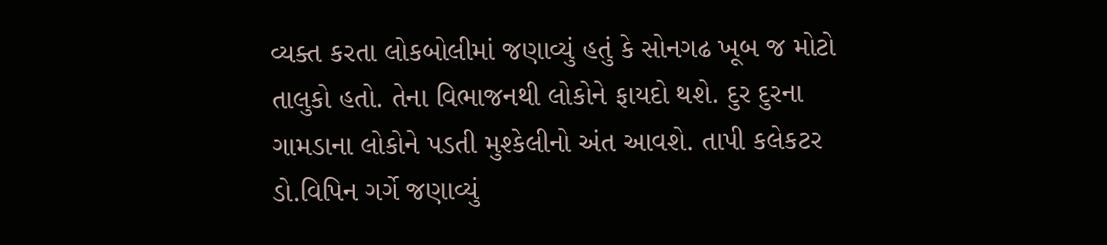વ્યક્ત કરતા લોકબોલીમાં જણાવ્યું હતું કે સોનગઢ ખૂબ જ મોટો તાલુકો હતો. તેના વિભાજનથી લોકોને ફાયદો થશે. દુર દુરના ગામડાના લોકોને પડતી મુશ્કેલીનો અંત આવશે. તાપી કલેકટર ડો.વિપિન ગર્ગે જણાવ્યું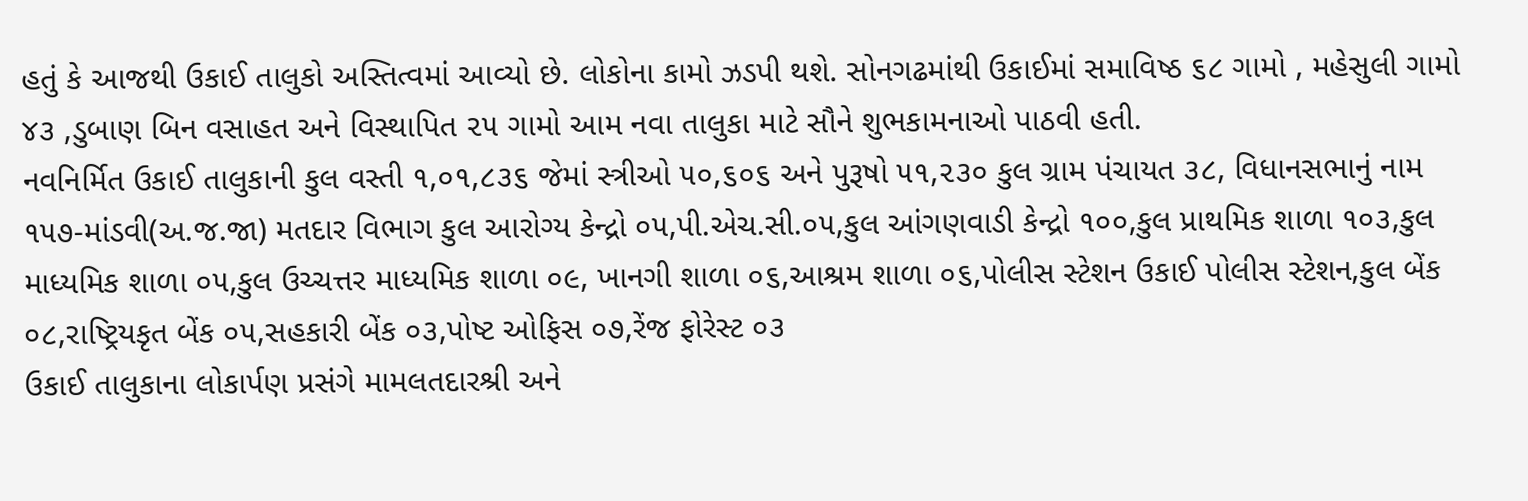હતું કે આજથી ઉકાઈ તાલુકો અસ્તિત્વમાં આવ્યો છે. લોકોના કામો ઝડપી થશે. સોનગઢમાંથી ઉકાઈમાં સમાવિષ્ઠ ૬૮ ગામો , મહેસુલી ગામો ૪૩ ,ડુબાણ બિન વસાહત અને વિસ્થાપિત ૨૫ ગામો આમ નવા તાલુકા માટે સૌને શુભકામનાઓ પાઠવી હતી.
નવનિર્મિત ઉકાઈ તાલુકાની કુલ વસ્તી ૧,૦૧,૮૩૬ જેમાં સ્ત્રીઓ ૫૦,૬૦૬ અને પુરૂષો ૫૧,૨૩૦ કુલ ગ્રામ પંચાયત ૩૮, વિધાનસભાનું નામ ૧૫૭-માંડવી(અ.જ.જા) મતદાર વિભાગ કુલ આરોગ્ય કેન્દ્રો ૦૫,પી.એચ.સી.૦૫,કુલ આંગણવાડી કેન્દ્રો ૧૦૦,કુલ પ્રાથમિક શાળા ૧૦૩,કુલ માધ્યમિક શાળા ૦૫,કુલ ઉચ્ચત્તર માધ્યમિક શાળા ૦૯, ખાનગી શાળા ૦૬,આશ્રમ શાળા ૦૬,પોલીસ સ્ટેશન ઉકાઈ પોલીસ સ્ટેશન,કુલ બેંક ૦૮,રાષ્ટ્રિયકૃત બેંક ૦૫,સહકારી બેંક ૦૩,પોષ્ટ ઓફિસ ૦૭,રેંજ ફોરેસ્ટ ૦૩
ઉકાઈ તાલુકાના લોકાર્પણ પ્રસંગે મામલતદારશ્રી અને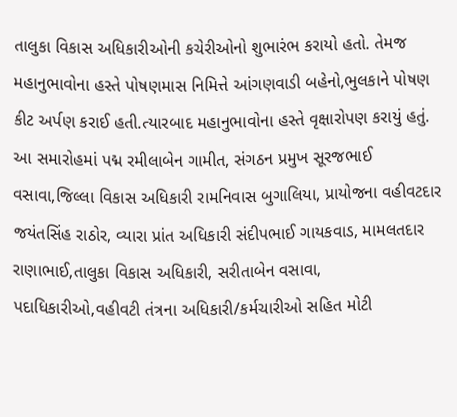તાલુકા વિકાસ અધિકારીઓની કચેરીઓનો શુભારંભ કરાયો હતો. તેમજ મહાનુભાવોના હસ્તે પોષણમાસ નિમિત્તે આંગણવાડી બહેનો,ભુલકાને પોષણ કીટ અર્પણ કરાઈ હતી.ત્યારબાદ મહાનુભાવોના હસ્તે વૃક્ષારોપણ કરાયું હતું. આ સમારોહમાં પદ્મ રમીલાબેન ગામીત, સંગઠન પ્રમુખ સૂરજભાઈ વસાવા,જિલ્લા વિકાસ અધિકારી રામનિવાસ બુગાલિયા, પ્રાયોજના વહીવટદાર જયંતસિંહ રાઠોર, વ્યારા પ્રાંત અધિકારી સંદીપભાઈ ગાયકવાડ, મામલતદાર રાણાભાઈ,તાલુકા વિકાસ અધિકારી, સરીતાબેન વસાવા, પદાધિકારીઓ,વહીવટી તંત્રના અધિકારી/કર્મચારીઓ સહિત મોટી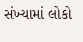સંખ્યામાં લોકો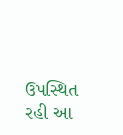ઉપસ્થિત રહી આ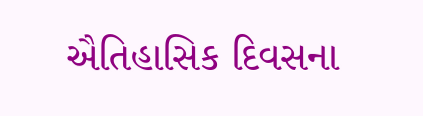ઐતિહાસિક દિવસના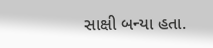સાક્ષી બન્યા હતા.